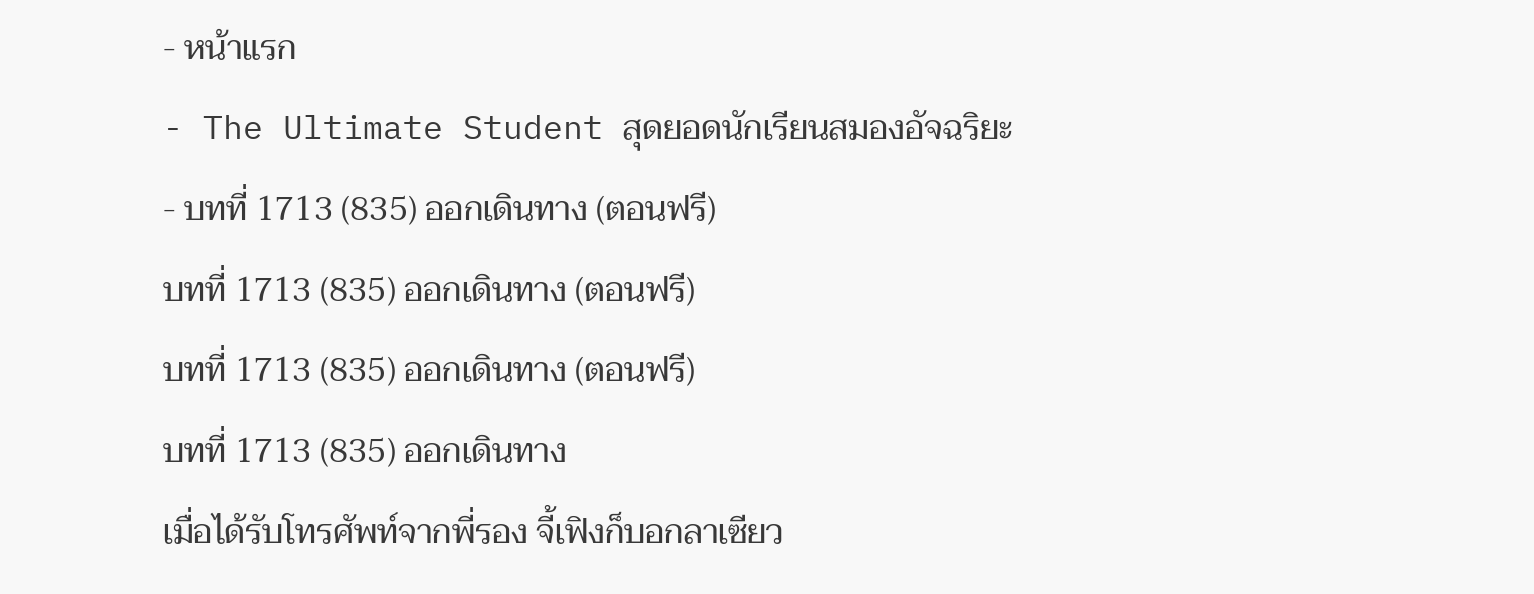- หน้าแรก
- The Ultimate Student สุดยอดนักเรียนสมองอัจฉริยะ
- บทที่ 1713 (835) ออกเดินทาง (ตอนฟรี)
บทที่ 1713 (835) ออกเดินทาง (ตอนฟรี)
บทที่ 1713 (835) ออกเดินทาง (ตอนฟรี)
บทที่ 1713 (835) ออกเดินทาง
เมื่อได้รับโทรศัพท์จากพี่รอง จี้เฟิงก็บอกลาเซียว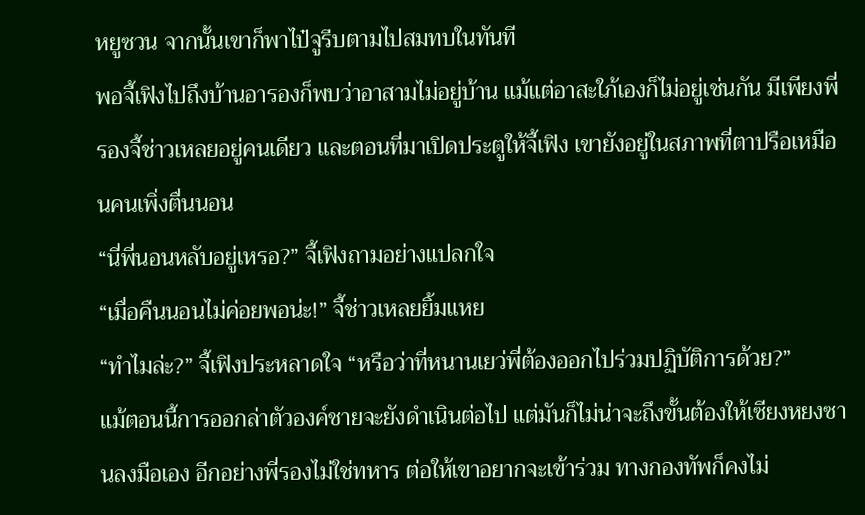หยูซวน จากนั้นเขาก็พาไป๋จูรีบตามไปสมทบในทันที
พอจี้เฟิงไปถึงบ้านอารองก็พบว่าอาสามไม่อยู่บ้าน แม้แต่อาสะใภ้เองก็ไม่อยู่เช่นกัน มีเพียงพี่รองจี้ช่าวเหลยอยู่คนเดียว และตอนที่มาเปิดประตูให้จี้เฟิง เขายังอยู่ในสภาพที่ตาปรือเหมือนคนเพิ่งตื่นนอน
“นี่พี่นอนหลับอยู่เหรอ?” จี้เฟิงถามอย่างแปลกใจ
“เมื่อคืนนอนไม่ค่อยพอน่ะ!” จี้ช่าวเหลยยิ้มแหย
“ทำไมล่ะ?” จี้เฟิงประหลาดใจ “หรือว่าที่หนานเยว่พี่ต้องออกไปร่วมปฏิบัติการด้วย?”
แม้ตอนนี้การออกล่าตัวองค์ชายจะยังดำเนินต่อไป แต่มันก็ไม่น่าจะถึงขั้นต้องให้เซียงหยงซานลงมือเอง อีกอย่างพี่รองไม่ใช่ทหาร ต่อให้เขาอยากจะเข้าร่วม ทางกองทัพก็คงไม่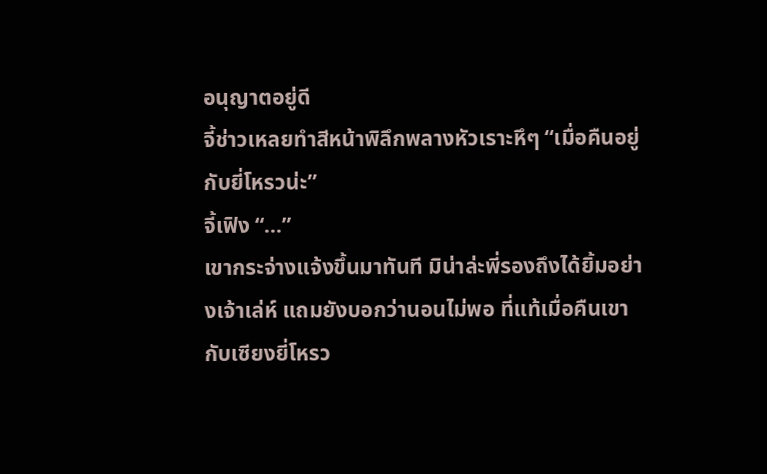อนุญาตอยู่ดี
จี้ช่าวเหลยทำสีหน้าพิลึกพลางหัวเราะหึๆ “เมื่อคืนอยู่กับยี่โหรวน่ะ”
จี้เฟิง “...”
เขากระจ่างแจ้งขึ้นมาทันที มิน่าล่ะพี่รองถึงได้ยิ้มอย่างเจ้าเล่ห์ แถมยังบอกว่านอนไม่พอ ที่แท้เมื่อคืนเขากับเซียงยี่โหรว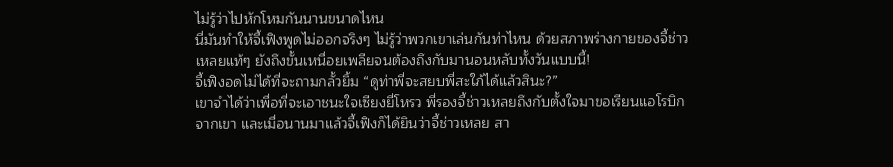ไม่รู้ว่าไปหักโหมกันนานขนาดไหน
นี่มันทำให้จี้เฟิงพูดไม่ออกจริงๆ ไม่รู้ว่าพวกเขาเล่นกันท่าไหน ด้วยสภาพร่างกายของจี้ช่าวเหลยแท้ๆ ยังถึงขั้นเหนื่อยเพลียจนต้องถึงกับมานอนหลับทั้งวันแบบนี้!
จี้เฟิงอดไม่ได้ที่จะถามกลั้วยิ้ม “ดูท่าพี่จะสยบพี่สะใภ้ได้แล้วสินะ?”
เขาจำได้ว่าเพื่อที่จะเอาชนะใจเซียงยี่โหรว พี่รองจี้ช่าวเหลยถึงกับตั้งใจมาขอเรียนแอโรบิกจากเขา และเมื่อนานมาแล้วจี้เฟิงก็ได้ยินว่าจี้ช่าวเหลย สา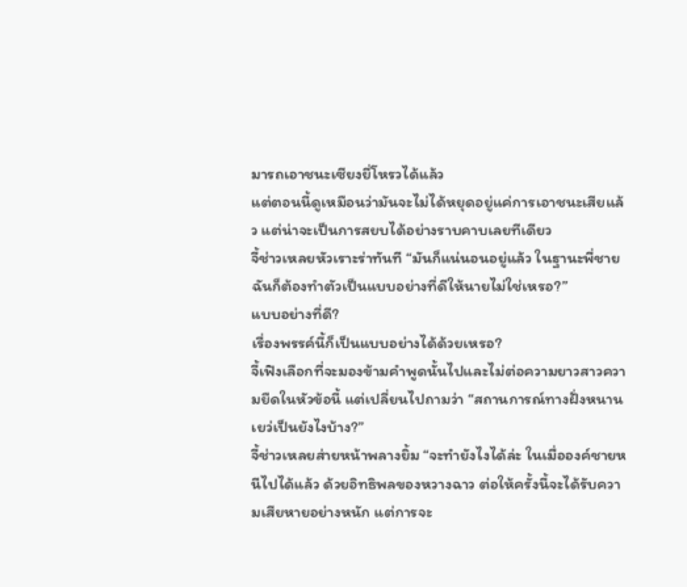มารถเอาชนะเซียงยี่โหรวได้แล้ว
แต่ตอนนี้ดูเหมือนว่ามันจะไม่ได้หยุดอยู่แค่การเอาชนะเสียแล้ว แต่น่าจะเป็นการสยบได้อย่างราบคาบเลยทีเดียว
จี้ช่าวเหลยหัวเราะร่าทันที “มันก็แน่นอนอยู่แล้ว ในฐานะพี่ชายฉันก็ต้องทำตัวเป็นแบบอย่างที่ดีให้นายไม่ใช่เหรอ?”
แบบอย่างที่ดี?
เรื่องพรรค์นี้ก็เป็นแบบอย่างได้ด้วยเหรอ?
จี้เฟิงเลือกที่จะมองข้ามคำพูดนั้นไปและไม่ต่อความยาวสาวความยืดในหัวข้อนี้ แต่เปลี่ยนไปถามว่า “สถานการณ์ทางฝั่งหนานเยว่เป็นยังไงบ้าง?”
จี้ช่าวเหลยส่ายหน้าพลางยิ้ม “จะทำยังไงได้ล่ะ ในเมื่อองค์ชายหนีไปได้แล้ว ด้วยอิทธิพลของหวางฉาว ต่อให้ครั้งนี้จะได้รับความเสียหายอย่างหนัก แต่การจะ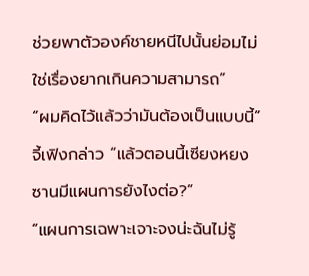ช่วยพาตัวองค์ชายหนีไปนั้นย่อมไม่ใช่เรื่องยากเกินความสามารถ”
“ผมคิดไว้แล้วว่ามันต้องเป็นแบบนี้” จี้เฟิงกล่าว “แล้วตอนนี้เซียงหยงซานมีแผนการยังไงต่อ?”
“แผนการเฉพาะเจาะจงน่ะฉันไม่รู้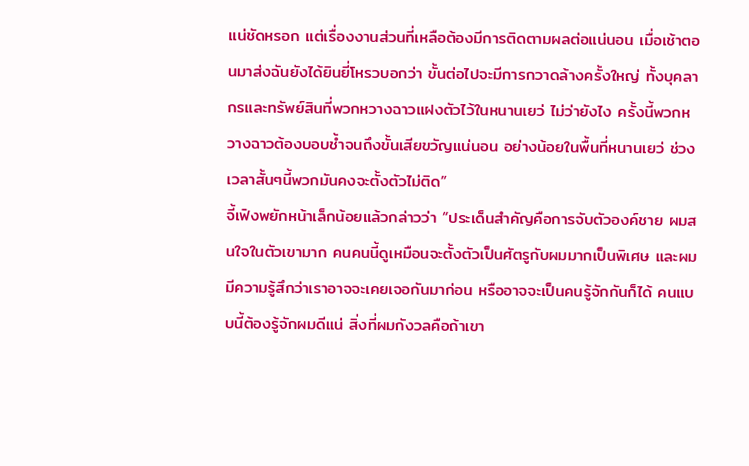แน่ชัดหรอก แต่เรื่องงานส่วนที่เหลือต้องมีการติดตามผลต่อแน่นอน เมื่อเช้าตอนมาส่งฉันยังได้ยินยี่โหรวบอกว่า ขั้นต่อไปจะมีการกวาดล้างครั้งใหญ่ ทั้งบุคลากรและทรัพย์สินที่พวกหวางฉาวแฝงตัวไว้ในหนานเยว่ ไม่ว่ายังไง ครั้งนี้พวกหวางฉาวต้องบอบช้ำจนถึงขั้นเสียขวัญแน่นอน อย่างน้อยในพื้นที่หนานเยว่ ช่วงเวลาสั้นๆนี้พวกมันคงจะตั้งตัวไม่ติด”
จี้เฟิงพยักหน้าเล็กน้อยแล้วกล่าวว่า “ประเด็นสำคัญคือการจับตัวองค์ชาย ผมสนใจในตัวเขามาก คนคนนี้ดูเหมือนจะตั้งตัวเป็นศัตรูกับผมมากเป็นพิเศษ และผมมีความรู้สึกว่าเราอาจจะเคยเจอกันมาก่อน หรืออาจจะเป็นคนรู้จักกันก็ได้ คนแบบนี้ต้องรู้จักผมดีแน่ สิ่งที่ผมกังวลคือถ้าเขา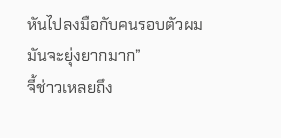หันไปลงมือกับคนรอบตัวผม มันจะยุ่งยากมาก”
จี้ช่าวเหลยถึง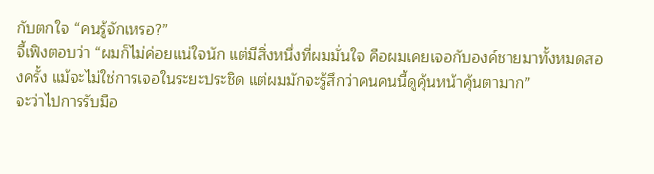กับตกใจ “คนรู้จักเหรอ?”
จี้เฟิงตอบว่า “ผมก็ไม่ค่อยแน่ใจนัก แต่มีสิ่งหนึ่งที่ผมมั่นใจ คือผมเคยเจอกับองค์ชายมาทั้งหมดสองครั้ง แม้จะไม่ใช่การเจอในระยะประชิด แต่ผมมักจะรู้สึกว่าคนคนนี้ดูคุ้นหน้าคุ้นตามาก”
จะว่าไปการรับมือ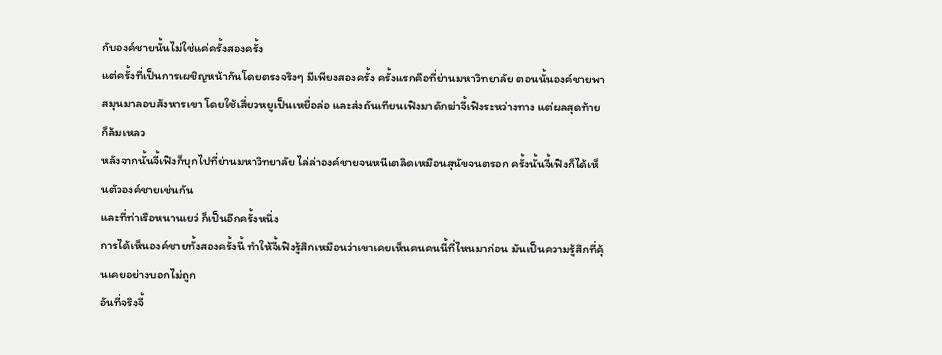กับองค์ชายนั้นไม่ใช่แค่ครั้งสองครั้ง
แต่ครั้งที่เป็นการเผชิญหน้ากันโดยตรงจริงๆ มีเพียงสองครั้ง ครั้งแรกคือที่ย่านมหาวิทยาลัย ตอนนั้นองค์ชายพาสมุนมาลอบสังหารเขา โดยใช้เสี่ยวหยูเป็นเหยื่อล่อ และส่งถันเทียนเฟิงมาดักฆ่าจี้เฟิงระหว่างทาง แต่ผลสุดท้ายก็ล้มเหลว
หลังจากนั้นจี้เฟิงก็บุกไปที่ย่านมหาวิทยาลัย ไล่ล่าองค์ชายจนหนีเตลิดเหมือนสุนัขจนตรอก ครั้งนั้นจี้เฟิงก็ได้เห็นตัวองค์ชายเช่นกัน
และที่ท่าเรือหนานเยว่ ก็เป็นอีกครั้งหนึ่ง
การได้เห็นองค์ชายทั้งสองครั้งนี้ ทำให้จี้เฟิงรู้สึกเหมือนว่าเขาเคยเห็นคนคนนี้ที่ไหนมาก่อน มันเป็นความรู้สึกที่คุ้นเคยอย่างบอกไม่ถูก
อันที่จริงจี้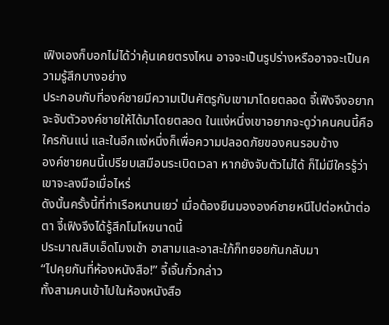เฟิงเองก็บอกไม่ได้ว่าคุ้นเคยตรงไหน อาจจะเป็นรูปร่างหรืออาจจะเป็นความรู้สึกบางอย่าง
ประกอบกับที่องค์ชายมีความเป็นศัตรูกับเขามาโดยตลอด จี้เฟิงจึงอยากจะจับตัวองค์ชายให้ได้มาโดยตลอด ในแง่หนึ่งเขาอยากจะดูว่าคนคนนี้คือใครกันแน่ และในอีกแง่หนึ่งก็เพื่อความปลอดภัยของคนรอบข้าง
องค์ชายคนนี้เปรียบเสมือนระเบิดเวลา หากยังจับตัวไม่ได้ ก็ไม่มีใครรู้ว่าเขาจะลงมือเมื่อไหร่
ดังนั้นครั้งนี้ที่ท่าเรือหนานเยว่ เมื่อต้องยืนมององค์ชายหนีไปต่อหน้าต่อตา จี้เฟิงจึงได้รู้สึกโมโหขนาดนี้
ประมาณสิบเอ็ดโมงเช้า อาสามและอาสะใภ้ก็ทยอยกันกลับมา
“ไปคุยกันที่ห้องหนังสือ!” จี้เจิ้นกั๋วกล่าว
ทั้งสามคนเข้าไปในห้องหนังสือ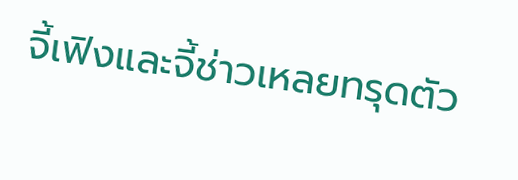จี้เฟิงและจี้ช่าวเหลยทรุดตัว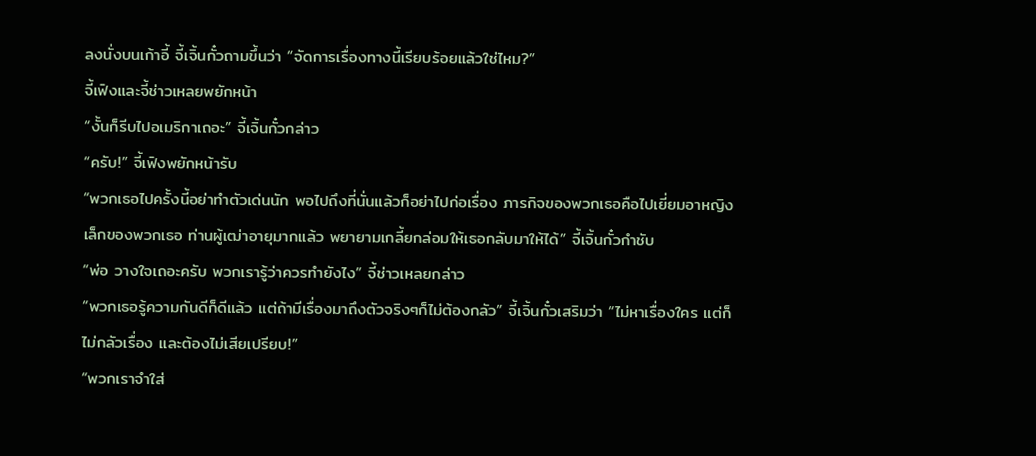ลงนั่งบนเก้าอี้ จี้เจิ้นกั๋วถามขึ้นว่า “จัดการเรื่องทางนี้เรียบร้อยแล้วใช่ไหม?”
จี้เฟิงและจี้ช่าวเหลยพยักหน้า
“งั้นก็รีบไปอเมริกาเถอะ” จี้เจิ้นกั๋วกล่าว
“ครับ!” จี้เฟิงพยักหน้ารับ
“พวกเธอไปครั้งนี้อย่าทำตัวเด่นนัก พอไปถึงที่นั่นแล้วก็อย่าไปก่อเรื่อง ภารกิจของพวกเธอคือไปเยี่ยมอาหญิงเล็กของพวกเธอ ท่านผู้เฒ่าอายุมากแล้ว พยายามเกลี้ยกล่อมให้เธอกลับมาให้ได้” จี้เจิ้นกั๋วกำชับ
“พ่อ วางใจเถอะครับ พวกเรารู้ว่าควรทำยังไง” จี้ช่าวเหลยกล่าว
“พวกเธอรู้ความกันดีก็ดีแล้ว แต่ถ้ามีเรื่องมาถึงตัวจริงๆก็ไม่ต้องกลัว” จี้เจิ้นกั๋วเสริมว่า “ไม่หาเรื่องใคร แต่ก็ไม่กลัวเรื่อง และต้องไม่เสียเปรียบ!”
“พวกเราจำใส่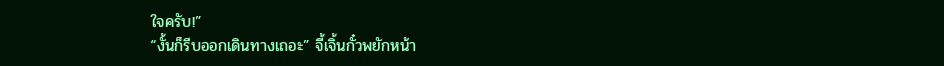ใจครับ!”
“งั้นก็รีบออกเดินทางเถอะ” จี้เจิ้นกั๋วพยักหน้า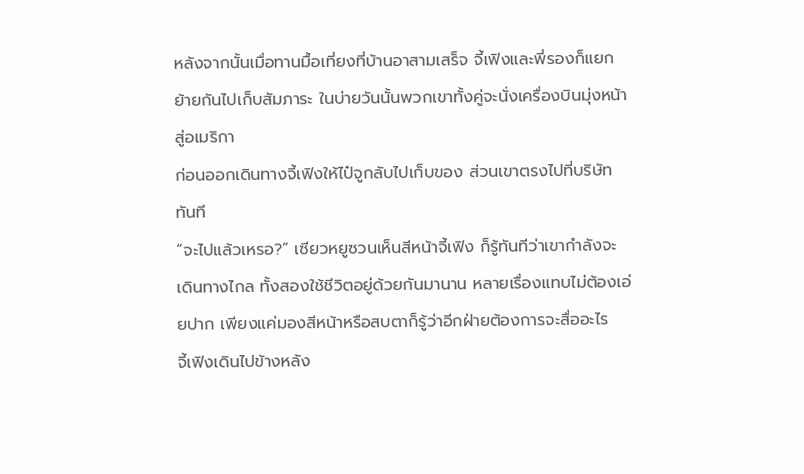หลังจากนั้นเมื่อทานมื้อเที่ยงที่บ้านอาสามเสร็จ จี้เฟิงและพี่รองก็แยกย้ายกันไปเก็บสัมภาระ ในบ่ายวันนั้นพวกเขาทั้งคู่จะนั่งเครื่องบินมุ่งหน้าสู่อเมริกา
ก่อนออกเดินทางจี้เฟิงให้ไป๋จูกลับไปเก็บของ ส่วนเขาตรงไปที่บริษัททันที
“จะไปแล้วเหรอ?” เซียวหยูซวนเห็นสีหน้าจี้เฟิง ก็รู้ทันทีว่าเขากำลังจะเดินทางไกล ทั้งสองใช้ชีวิตอยู่ด้วยกันมานาน หลายเรื่องแทบไม่ต้องเอ่ยปาก เพียงแค่มองสีหน้าหรือสบตาก็รู้ว่าอีกฝ่ายต้องการจะสื่ออะไร
จี้เฟิงเดินไปข้างหลัง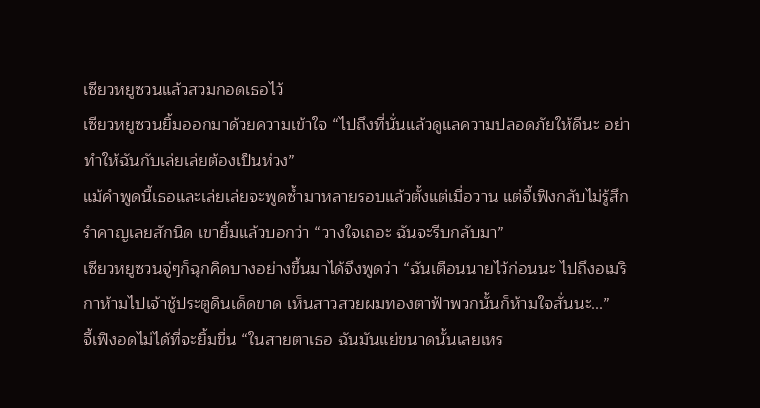เซียวหยูซวนแล้วสวมกอดเธอไว้
เซียวหยูซวนยิ้มออกมาด้วยความเข้าใจ “ไปถึงที่นั่นแล้วดูแลความปลอดภัยให้ดีนะ อย่าทำให้ฉันกับเล่ยเล่ยต้องเป็นห่วง”
แม้คำพูดนี้เธอและเล่ยเล่ยจะพูดซ้ำมาหลายรอบแล้วตั้งแต่เมื่อวาน แต่จี้เฟิงกลับไม่รู้สึกรำคาญเลยสักนิด เขายิ้มแล้วบอกว่า “วางใจเถอะ ฉันจะรีบกลับมา”
เซียวหยูซวนจู่ๆก็ฉุกคิดบางอย่างขึ้นมาได้จึงพูดว่า “ฉันเตือนนายไว้ก่อนนะ ไปถึงอเมริกาห้ามไปเจ้าชู้ประตูดินเด็ดขาด เห็นสาวสวยผมทองตาฟ้าพวกนั้นก็ห้ามใจสั่นนะ...”
จี้เฟิงอดไม่ได้ที่จะยิ้มขื่น “ในสายตาเธอ ฉันมันแย่ขนาดนั้นเลยเหร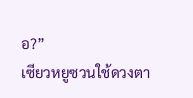อ?”
เซียวหยูซวนใช้ดวงตา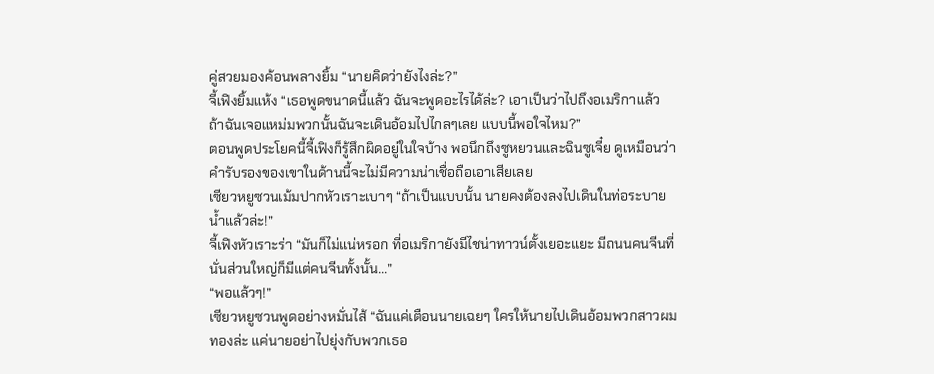คู่สวยมองค้อนพลางยิ้ม “นายคิดว่ายังไงล่ะ?”
จี้เฟิงยิ้มแห้ง “เธอพูดขนาดนี้แล้ว ฉันจะพูดอะไรได้ล่ะ? เอาเป็นว่าไปถึงอเมริกาแล้ว ถ้าฉันเจอแหม่มพวกนั้นฉันจะเดินอ้อมไปไกลๆเลย แบบนี้พอใจไหม?”
ตอนพูดประโยคนี้จี้เฟิงก็รู้สึกผิดอยู่ในใจบ้าง พอนึกถึงซูหยวนและฉินซูเจี๋ย ดูเหมือนว่าคำรับรองของเขาในด้านนี้จะไม่มีความน่าเชื่อถือเอาเสียเลย
เซียวหยูซวนเม้มปากหัวเราะเบาๆ “ถ้าเป็นแบบนั้น นายคงต้องลงไปเดินในท่อระบายน้ำแล้วล่ะ!”
จี้เฟิงหัวเราะร่า “มันก็ไม่แน่หรอก ที่อเมริกายังมีไชน่าทาวน์ตั้งเยอะแยะ มีถนนคนจีนที่นั่นส่วนใหญ่ก็มีแต่คนจีนทั้งนั้น...”
“พอแล้วๆ!”
เซียวหยูซวนพูดอย่างหมั่นไส้ “ฉันแค่เตือนนายเฉยๆ ใครให้นายไปเดินอ้อมพวกสาวผมทองล่ะ แค่นายอย่าไปยุ่งกับพวกเธอ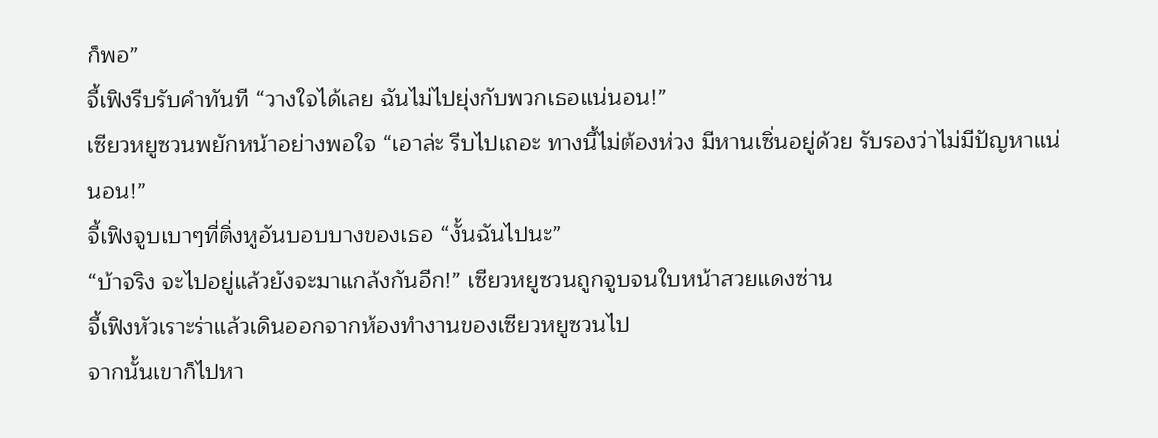ก็พอ”
จี้เฟิงรีบรับคำทันที “วางใจได้เลย ฉันไม่ไปยุ่งกับพวกเธอแน่นอน!”
เซียวหยูซวนพยักหน้าอย่างพอใจ “เอาล่ะ รีบไปเถอะ ทางนี้ไม่ต้องห่วง มีหานเซิ่นอยู่ด้วย รับรองว่าไม่มีปัญหาแน่นอน!”
จี้เฟิงจูบเบาๆที่ติ่งหูอันบอบบางของเธอ “งั้นฉันไปนะ”
“บ้าจริง จะไปอยู่แล้วยังจะมาแกล้งกันอีก!” เซียวหยูซวนถูกจูบจนใบหน้าสวยแดงซ่าน
จี้เฟิงหัวเราะร่าแล้วเดินออกจากห้องทำงานของเซียวหยูซวนไป
จากนั้นเขาก็ไปหา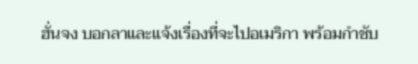ฮั่นจง บอกลาและแจ้งเรื่องที่จะไปอเมริกา พร้อมกำชับ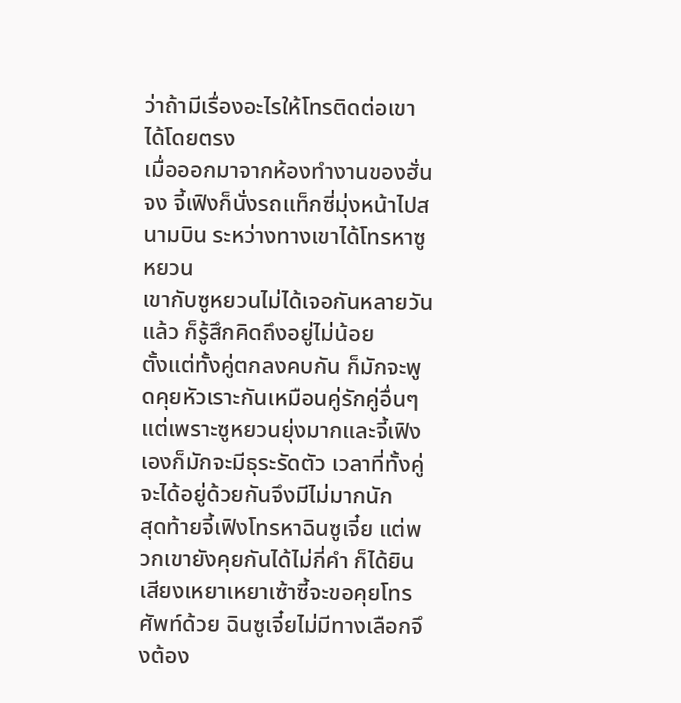ว่าถ้ามีเรื่องอะไรให้โทรติดต่อเขาได้โดยตรง
เมื่อออกมาจากห้องทำงานของฮั่นจง จี้เฟิงก็นั่งรถแท็กซี่มุ่งหน้าไปสนามบิน ระหว่างทางเขาได้โทรหาซูหยวน
เขากับซูหยวนไม่ได้เจอกันหลายวันแล้ว ก็รู้สึกคิดถึงอยู่ไม่น้อย
ตั้งแต่ทั้งคู่ตกลงคบกัน ก็มักจะพูดคุยหัวเราะกันเหมือนคู่รักคู่อื่นๆ แต่เพราะซูหยวนยุ่งมากและจี้เฟิงเองก็มักจะมีธุระรัดตัว เวลาที่ทั้งคู่จะได้อยู่ด้วยกันจึงมีไม่มากนัก
สุดท้ายจี้เฟิงโทรหาฉินซูเจี๋ย แต่พวกเขายังคุยกันได้ไม่กี่คำ ก็ได้ยินเสียงเหยาเหยาเซ้าซี้จะขอคุยโทรศัพท์ด้วย ฉินซูเจี๋ยไม่มีทางเลือกจึงต้อง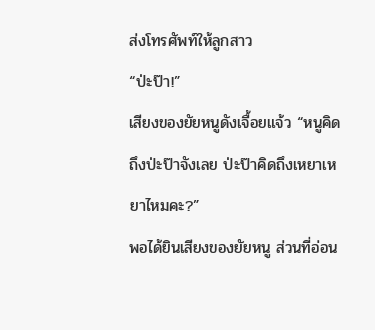ส่งโทรศัพท์ให้ลูกสาว
“ป่ะป๊า!”
เสียงของยัยหนูดังเจื้อยแจ้ว “หนูคิดถึงป่ะป๊าจังเลย ป่ะป๊าคิดถึงเหยาเหยาไหมคะ?”
พอได้ยินเสียงของยัยหนู ส่วนที่อ่อน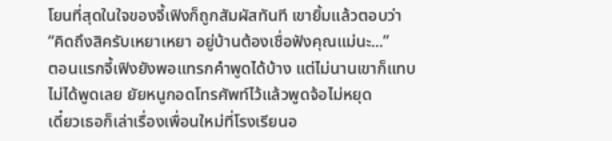โยนที่สุดในใจของจี้เฟิงก็ถูกสัมผัสทันที เขายิ้มแล้วตอบว่า “คิดถึงสิครับเหยาเหยา อยู่บ้านต้องเชื่อฟังคุณแม่นะ...”
ตอนแรกจี้เฟิงยังพอแทรกคำพูดได้บ้าง แต่ไม่นานเขาก็แทบไม่ได้พูดเลย ยัยหนูกอดโทรศัพท์ไว้แล้วพูดจ้อไม่หยุด
เดี๋ยวเธอก็เล่าเรื่องเพื่อนใหม่ที่โรงเรียนอ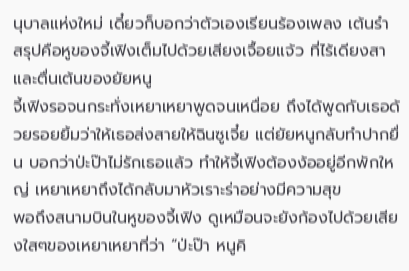นุบาลแห่งใหม่ เดี๋ยวก็บอกว่าตัวเองเรียนร้องเพลง เต้นรำ สรุปคือหูของจี้เฟิงเต็มไปด้วยเสียงเจื้อยแจ้ว ที่ไร้เดียงสาและตื่นเต้นของยัยหนู
จี้เฟิงรอจนกระทั่งเหยาเหยาพูดจนเหนื่อย ถึงได้พูดกับเธอด้วยรอยยิ้มว่าให้เธอส่งสายให้ฉินซูเจี๋ย แต่ยัยหนูกลับทำปากยื่น บอกว่าป่ะป๊าไม่รักเธอแล้ว ทำให้จี้เฟิงต้องง้ออยู่อีกพักใหญ่ เหยาเหยาถึงได้กลับมาหัวเราะร่าอย่างมีความสุข
พอถึงสนามบินในหูของจี้เฟิง ดูเหมือนจะยังก้องไปด้วยเสียงใสๆของเหยาเหยาที่ว่า “ป่ะป๊า หนูคิ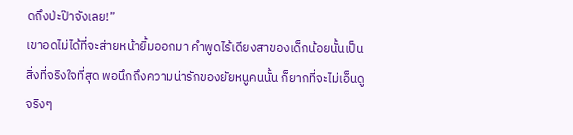ดถึงป่ะป๊าจังเลย!”
เขาอดไม่ได้ที่จะส่ายหน้ายิ้มออกมา คำพูดไร้เดียงสาของเด็กน้อยนั้นเป็นสิ่งที่จริงใจที่สุด พอนึกถึงความน่ารักของยัยหนูคนนั้น ก็ยากที่จะไม่เอ็นดูจริงๆ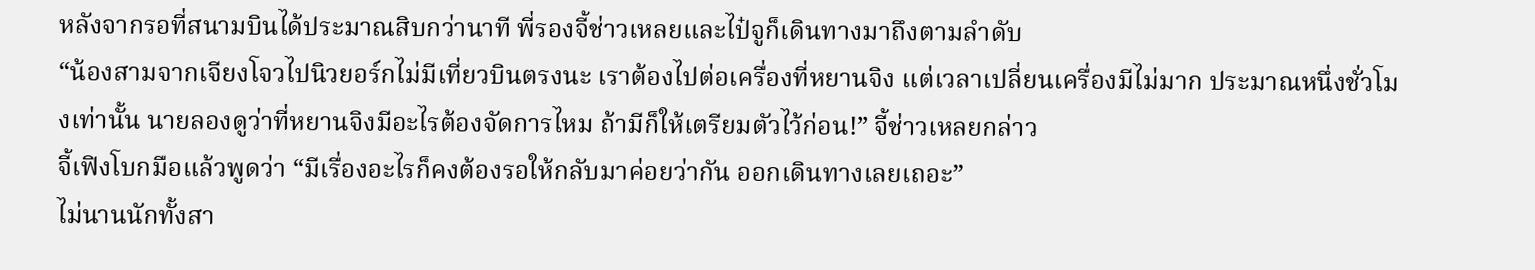หลังจากรอที่สนามบินได้ประมาณสิบกว่านาที พี่รองจี้ช่าวเหลยและไป๋จูก็เดินทางมาถึงตามลำดับ
“น้องสามจากเจียงโจวไปนิวยอร์กไม่มีเที่ยวบินตรงนะ เราต้องไปต่อเครื่องที่หยานจิง แต่เวลาเปลี่ยนเครื่องมีไม่มาก ประมาณหนึ่งชั่วโมงเท่านั้น นายลองดูว่าที่หยานจิงมีอะไรต้องจัดการไหม ถ้ามีก็ให้เตรียมตัวไว้ก่อน!” จี้ช่าวเหลยกล่าว
จี้เฟิงโบกมือแล้วพูดว่า “มีเรื่องอะไรก็คงต้องรอให้กลับมาค่อยว่ากัน ออกเดินทางเลยเถอะ”
ไม่นานนักทั้งสา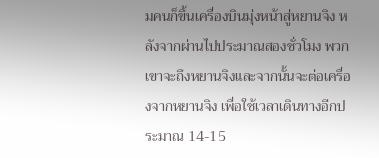มคนก็ขึ้นเครื่องบินมุ่งหน้าสู่หยานจิง หลังจากผ่านไปประมาณสองชั่วโมง พวกเขาจะถึงหยานจิงและจากนั้นจะต่อเครื่องจากหยานจิง เพื่อใช้เวลาเดินทางอีกประมาณ 14-15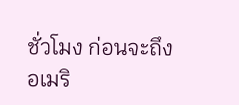ชั่วโมง ก่อนจะถึงอเมริ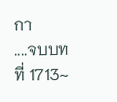กา
....จบบทที่ 1713~